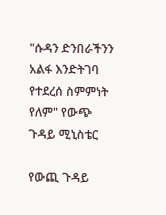"ሱዳን ድንበራችንን አልፋ እንድትገባ የተደረሰ ስምምነት የለም" የውጭ ጉዳይ ሚኒስቴር

የውጪ ጉዳይ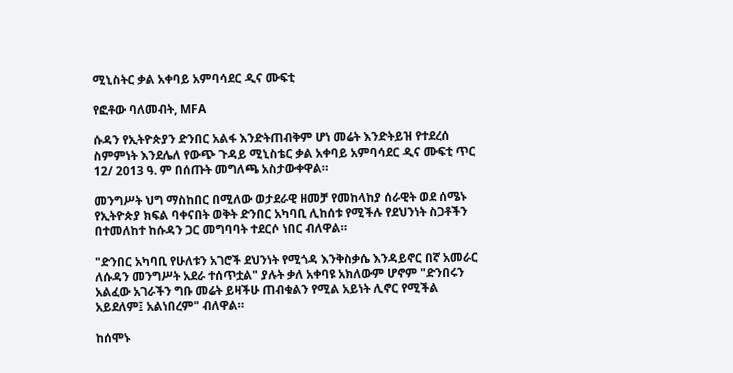ሚኒስትር ቃል አቀባይ አምባሳደር ዲና ሙፍቲ

የፎቶው ባለመብት, MFA

ሱዳን የኢትዮጵያን ድንበር አልፋ እንድትጠብቅም ሆነ መሬት እንድትይዝ የተደረሰ ስምምነት እንደሌለ የውጭ ጉዳይ ሚኒስቴር ቃል አቀባይ አምባሳደር ዲና ሙፍቲ ጥር 12/ 2013 ዓ. ም በሰጡት መግለጫ አስታውቀዋል።

መንግሥት ህግ ማስከበር በሚለው ወታደራዊ ዘመቻ የመከላከያ ሰራዊት ወደ ሰሜኑ የኢትዮጵያ ክፍል ባቀናበት ወቅት ድንበር አካባቢ ሊከሰቱ የሚችሉ የደህንነት ስጋቶችን በተመለከተ ከሱዳን ጋር መግባባት ተደርሶ ነበር ብለዋል።

"ድንበር አካባቢ የሁለቱን አገሮች ደህንነት የሚጎዳ እንቅስቃሴ እንዳይኖር በኛ አመራር ለሱዳን መንግሥት አደራ ተሰጥቷል" ያሉት ቃለ አቀባዩ አክለውም ሆኖም "ድንበሩን አልፈው አገራችን ግቡ መሬት ይዛችሁ ጠብቁልን የሚል አይነት ሊኖር የሚችል አይደለም፤ አልነበረም" ብለዋል።

ከሰሞኑ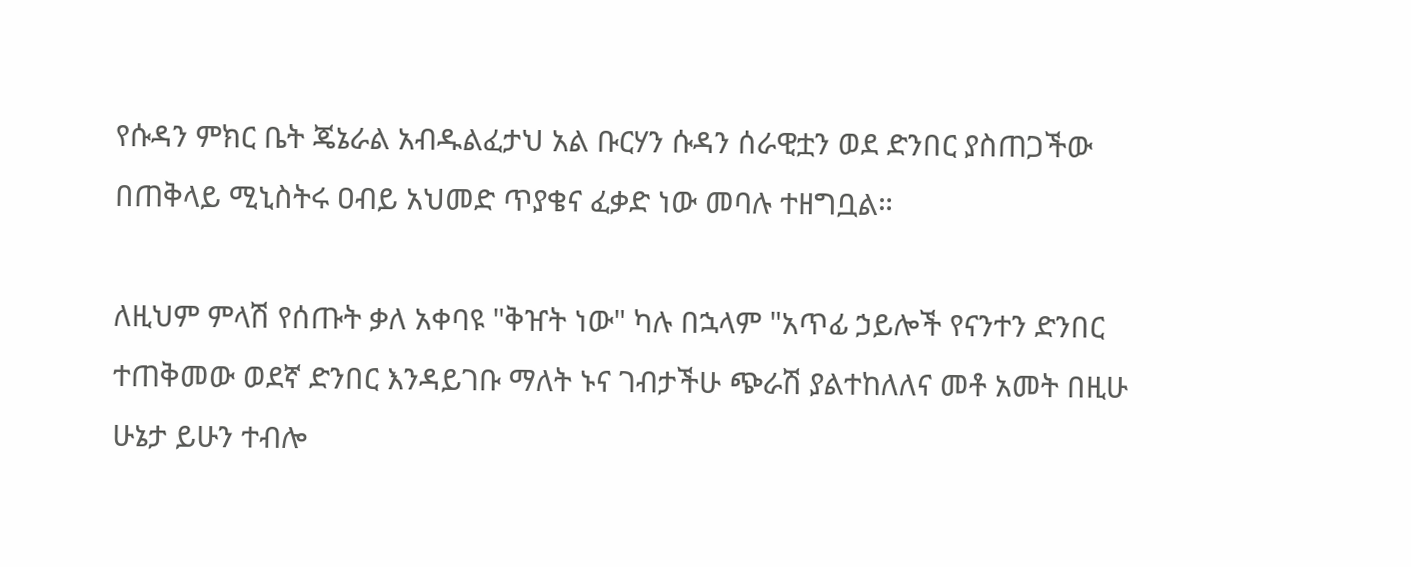የሱዳን ምክር ቤት ጄኔራል አብዱልፈታህ አል ቡርሃን ሱዳን ሰራዊቷን ወደ ድንበር ያስጠጋችው በጠቅላይ ሚኒስትሩ ዐብይ አህመድ ጥያቄና ፈቃድ ነው መባሉ ተዘግቧል።

ለዚህም ምላሽ የሰጡት ቃለ አቀባዩ "ቅዠት ነው" ካሉ በኋላም "አጥፊ ኃይሎች የናንተን ድንበር ተጠቅመው ወደኛ ድንበር እንዳይገቡ ማለት ኑና ገብታችሁ ጭራሽ ያልተከለለና መቶ አመት በዚሁ ሁኔታ ይሁን ተብሎ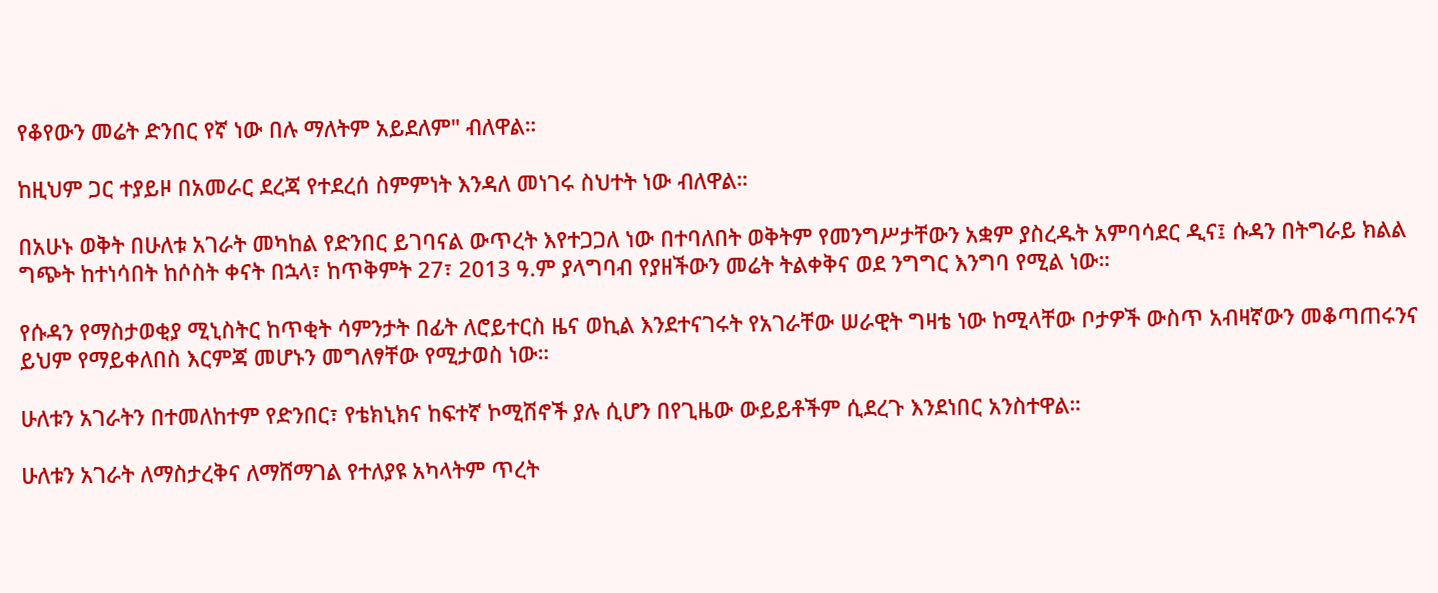የቆየውን መሬት ድንበር የኛ ነው በሉ ማለትም አይደለም" ብለዋል።

ከዚህም ጋር ተያይዞ በአመራር ደረጃ የተደረሰ ስምምነት እንዳለ መነገሩ ስህተት ነው ብለዋል።

በአሁኑ ወቅት በሁለቱ አገራት መካከል የድንበር ይገባናል ውጥረት እየተጋጋለ ነው በተባለበት ወቅትም የመንግሥታቸውን አቋም ያስረዱት አምባሳደር ዲና፤ ሱዳን በትግራይ ክልል ግጭት ከተነሳበት ከሶስት ቀናት በኋላ፣ ከጥቅምት 27፣ 2013 ዓ.ም ያላግባብ የያዘችውን መሬት ትልቀቅና ወደ ንግግር እንግባ የሚል ነው።

የሱዳን የማስታወቂያ ሚኒስትር ከጥቂት ሳምንታት በፊት ለሮይተርስ ዜና ወኪል እንደተናገሩት የአገራቸው ሠራዊት ግዛቴ ነው ከሚላቸው ቦታዎች ውስጥ አብዛኛውን መቆጣጠሩንና ይህም የማይቀለበስ እርምጃ መሆኑን መግለፃቸው የሚታወስ ነው።

ሁለቱን አገራትን በተመለከተም የድንበር፣ የቴክኒክና ከፍተኛ ኮሚሽኖች ያሉ ሲሆን በየጊዜው ውይይቶችም ሲደረጉ እንደነበር አንስተዋል።

ሁለቱን አገራት ለማስታረቅና ለማሸማገል የተለያዩ አካላትም ጥረት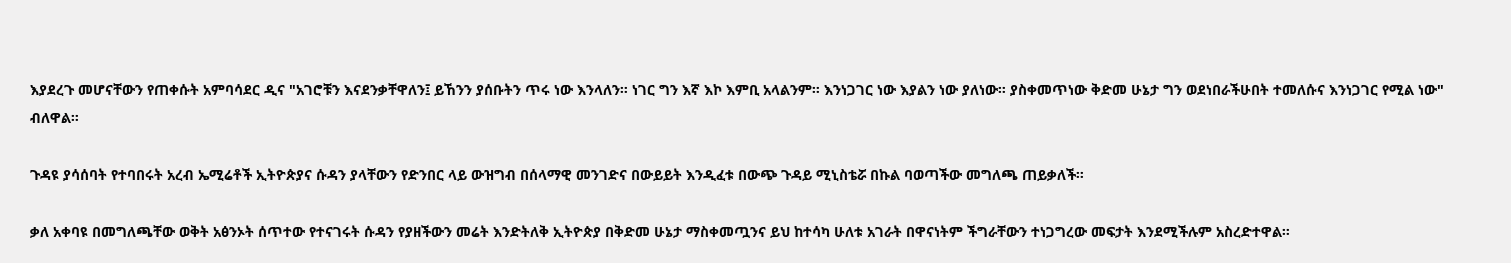እያደረጉ መሆናቸውን የጠቀሱት አምባሳደር ዲና "አገሮቹን እናደንቃቸዋለን፤ ይኸንን ያሰቡትን ጥሩ ነው እንላለን። ነገር ግን እኛ እኮ እምቢ አላልንም። እንነጋገር ነው እያልን ነው ያለነው። ያስቀመጥነው ቅድመ ሁኔታ ግን ወደነበራችሁበት ተመለሱና እንነጋገር የሚል ነው" ብለዋል።

ጉዳዩ ያሳሰባት የተባበሩት አረብ ኤሚሬቶች ኢትዮጵያና ሱዳን ያላቸውን የድንበር ላይ ውዝግብ በሰላማዊ መንገድና በውይይት እንዲፈቱ በውጭ ጉዳይ ሚኒስቴሯ በኩል ባወጣችው መግለጫ ጠይቃለች።

ቃለ አቀባዩ በመግለጫቸው ወቅት አፅንኦት ሰጥተው የተናገሩት ሱዳን የያዘችውን መሬት እንድትለቅ ኢትዮጵያ በቅድመ ሁኔታ ማስቀመጧንና ይህ ከተሳካ ሁለቱ አገራት በዋናነትም ችግራቸውን ተነጋግረው መፍታት እንደሚችሉም አስረድተዋል።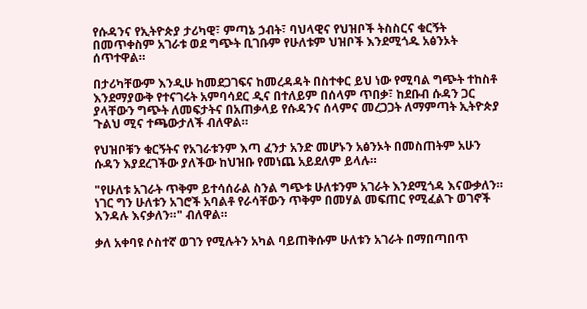የሱዳንና የኢትዮጵያ ታሪካዊ፣ ምጣኔ ኃብት፣ ባህላዊና የህዝቦች ትስስርና ቁርኝት በመጥቀስም አገራቱ ወደ ግጭት ቢገቡም የሁለቱም ህዝቦች እንደሚጎዱ አፅንኦት ሰጥተዋል።

በታሪካቸውም እንዲሁ ከመደጋገፍና ከመረዳዳት በስተቀር ይህ ነው የሚባል ግጭት ተከስቶ እንደማያውቅ የተናገሩት አምባሳደር ዲና በተለይም በሰላም ጥበቃ፣ ከደቡብ ሱዳን ጋር ያላቸውን ግጭት ለመፍታትና በአጠቃላይ የሱዳንና ሰላምና መረጋጋት ለማምጣት ኢትዮጵያ ጉልህ ሚና ተጫውታለች ብለዋል።

የህዝቦቹን ቁርኝትና የአገራቱንም እጣ ፈንታ አንድ መሆኑን አፅንኦት በመስጠትም አሁን ሱዳን እያደረገችው ያለችው ከህዝቡ የመነጨ አይደለም ይላሉ።

"የሁለቱ አገራት ጥቅም ይተሳሰራል ስንል ግጭቱ ሁለቱንም አገራት እንደሚጎዳ እናውቃለን። ነገር ግን ሁለቱን አገሮች አባልቶ የራሳቸውን ጥቅም በመሃል መፍጠር የሚፈልጉ ወገኖች እንዳሉ እናቃለን።" ብለዋል።

ቃለ አቀባዩ ሶስተኛ ወገን የሚሉትን አካል ባይጠቅሱም ሁለቱን አገራት በማበጣበጥ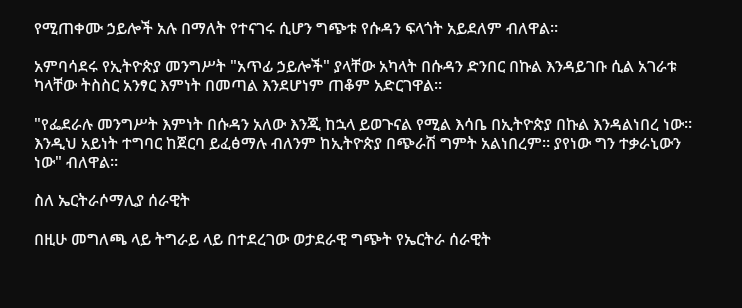የሚጠቀሙ ኃይሎች አሉ በማለት የተናገሩ ሲሆን ግጭቱ የሱዳን ፍላጎት አይደለም ብለዋል።

አምባሳደሩ የኢትዮጵያ መንግሥት "አጥፊ ኃይሎች" ያላቸው አካላት በሱዳን ድንበር በኩል እንዳይገቡ ሲል አገራቱ ካላቸው ትስስር አንፃር እምነት በመጣል እንደሆነም ጠቆም አድርገዋል።

"የፌደራሉ መንግሥት እምነት በሱዳን አለው እንጂ ከኋላ ይወጉናል የሚል እሳቤ በኢትዮጵያ በኩል እንዳልነበረ ነው። እንዲህ አይነት ተግባር ከጀርባ ይፈፅማሉ ብለንም ከኢትዮጵያ በጭራሽ ግምት አልነበረም። ያየነው ግን ተቃራኒውን ነው" ብለዋል።

ስለ ኤርትራሶማሊያ ሰራዊት

በዚሁ መግለጫ ላይ ትግራይ ላይ በተደረገው ወታደራዊ ግጭት የኤርትራ ሰራዊት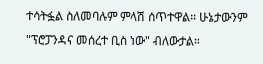ተሳትፏል ስለመባሉም ምላሽ ሰጥተዋል። ሁኔታውንም "ፕሮፓንዳና መሰረተ ቢስ ነው" ብለውታል።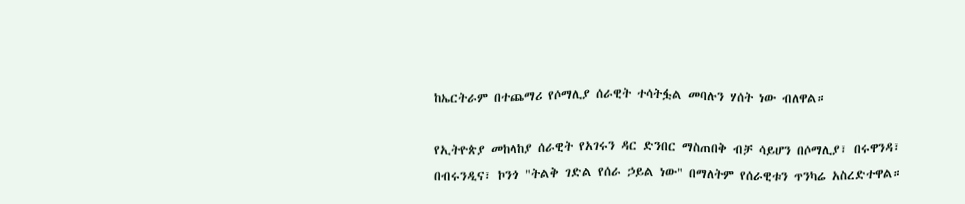ከኤርትራም በተጨማሪ የሶማሊያ ሰራዊት ተሳትፏል መባሉን ሃሰት ነው ብለዋል።

የኢትዮጵያ መከላከያ ሰራዊት የአገሩን ዳር ድንበር ማስጠበቅ ብቻ ሳይሆን በሶማሊያ፣ በሩዋንዳ፣ በብሩንዲና፣ ኮንጎ "ትልቅ ገድል የሰራ ኃይል ነው" በማለትም የሰራዊቱን ጥንካሬ አስረድተዋል።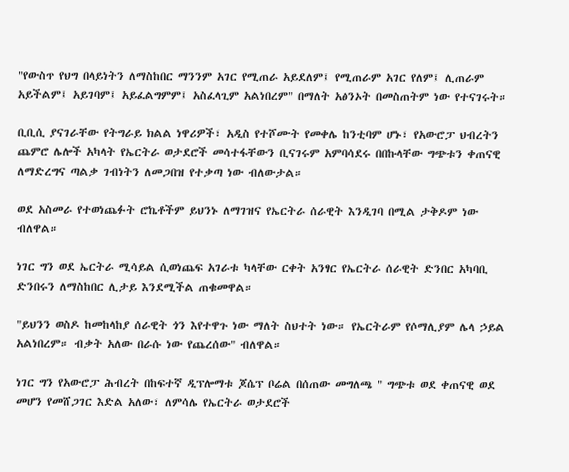"የውስጥ የህግ በላይነትን ለማስከበር ማንንም አገር የሚጠራ አይደለም፤ የሚጠራም አገር የለም፤ ሊጠራም አይችልም፤ አይገባም፤ አይፈልግምም፤ አስፈላጊም አልነበረም" በማለት አፅንኦት በመስጠትም ነው የተናገሩት።

ቢቢሲ ያናገራቸው የትግራይ ክልል ነዋሪዎች፣ አዲስ የተሾሙት የመቀሌ ከንቲባም ሆኑ፣ የአውሮፓ ህብረትን ጨምሮ ሌሎች አካላት የኤርትራ ወታደሮች መሳተፋቸውን ቢናገሩም አምባሳደሩ በበኩላቸው ግጭቱን ቀጠናዊ ለማድረግና ጣልቃ ገብነትን ለመጋበዝ የተቃጣ ነው ብለውታል።

ወደ አስመራ የተወነጨፉት ሮኬቶችም ይህንኑ ለማገዝና የኤርትራ ሰራዊት እንዲገባ በሚል ታቅዶም ነው ብለዋል።

ነገር ግን ወደ ኤርትራ ሚሳይል ሲወነጨፍ አገራቱ ካላቸው ርቀት አንፃር የኤርትራ ሰራዊት ድንበር አካባቢ ድንበሩን ለማስከበር ሊታይ እንደሚችል ጠቁመዋል።

"ይህንን ወስዶ ከመከላከያ ሰራዊት ጎን እየተዋጉ ነው ማለት ስህተት ነው። የኤርትራም የሶማሊያም ሌላ ኃይል አልነበረም። ብቃት አለው በራሱ ነው የጨረሰው" ብለዋል።

ነገር ግን የአውሮፓ ሕብረት በከፍተኛ ዲፕሎማቱ ጆሴፕ ቦሬል በሰጠው መግለጫ " ግጭቱ ወደ ቀጠናዊ ወደ መሆን የመሸጋገር እድል አለው፣ ለምሳሌ የኤርትራ ወታደሮች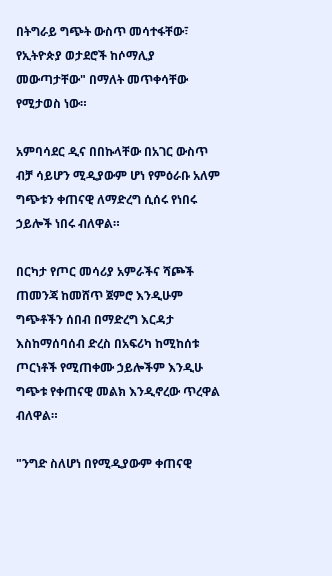በትግራይ ግጭት ውስጥ መሳተፋቸው፣ የኢትዮጵያ ወታደሮች ከሶማሊያ መውጣታቸው" በማለት መጥቀሳቸው የሚታወስ ነው።

አምባሳደር ዲና በበኩላቸው በአገር ውስጥ ብቻ ሳይሆን ሚዲያውም ሆነ የምዕራቡ አለም ግጭቱን ቀጠናዊ ለማድረግ ሲሰሩ የነበሩ ኃይሎች ነበሩ ብለዋል።

በርካታ የጦር መሳሪያ አምራችና ሻጮች ጠመንጃ ከመሸጥ ጀምሮ እንዲሁም ግጭቶችን ሰበብ በማድረግ እርዳታ እስከማሰባሰብ ድረስ በአፍሪካ ከሚከሰቱ ጦርነቶች የሚጠቀሙ ኃይሎችም እንዲሁ ግጭቱ የቀጠናዊ መልክ እንዲኖረው ጥረዋል ብለዋል።

"ንግድ ስለሆነ በየሚዲያውም ቀጠናዊ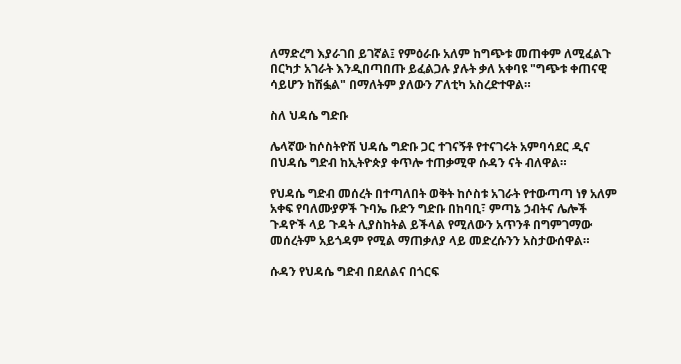ለማድረግ እያራገበ ይገኛል፤ የምዕራቡ አለም ከግጭቱ መጠቀም ለሚፈልጉ በርካታ አገራት እንዲበጣበጡ ይፈልጋሉ ያሉት ቃለ አቀባዩ "ግጭቱ ቀጠናዊ ሳይሆን ከሽፏል" በማለትም ያለውን ፖለቲካ አስረድተዋል።

ስለ ህዳሴ ግድቡ

ሌላኛው ከሶስትዮሽ ህዳሴ ግድቡ ጋር ተገናኝቶ የተናገሩት አምባሳደር ዲና በህዳሴ ግድብ ከኢትዮጵያ ቀጥሎ ተጠቃሚዋ ሱዳን ናት ብለዋል።

የህዳሴ ግድብ መሰረት በተጣለበት ወቅት ከሶስቱ አገራት የተውጣጣ ነፃ አለም አቀፍ የባለሙያዎች ጉባኤ ቡድን ግድቡ በከባቢ፣ ምጣኔ ኃብትና ሌሎች ጉዳዮች ላይ ጉዳት ሊያስከትል ይችላል የሚለውን አጥንቶ በግምገማው መሰረትም አይጎዳም የሚል ማጠቃለያ ላይ መድረሱንን አስታውሰዋል።

ሱዳን የህዳሴ ግድብ በደለልና በጎርፍ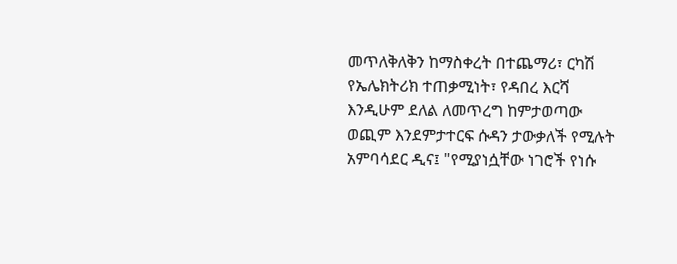መጥለቅለቅን ከማስቀረት በተጨማሪ፣ ርካሽ የኤሌክትሪክ ተጠቃሚነት፣ የዳበረ እርሻ እንዲሁም ደለል ለመጥረግ ከምታወጣው ወጪም እንደምታተርፍ ሱዳን ታውቃለች የሚሉት አምባሳደር ዲና፤ "የሚያነሷቸው ነገሮች የነሱ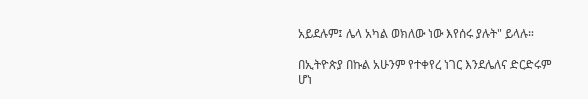አይደሉም፤ ሌላ አካል ወክለው ነው እየሰሩ ያሉት" ይላሉ።

በኢትዮጵያ በኩል አሁንም የተቀየረ ነገር እንደሌለና ድርድሩም ሆነ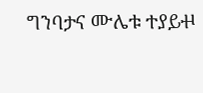ግንባታና ሙሌቱ ተያይⶋ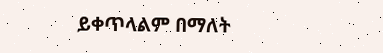ይቀጥላልም በማለት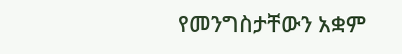የመንግስታቸውን አቋም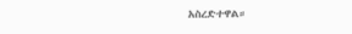አስረድተዋል።